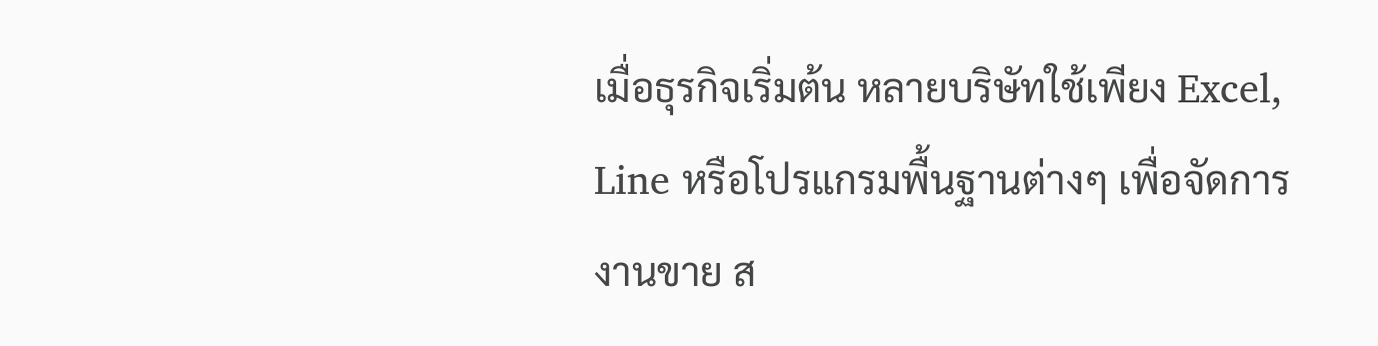เมื่อธุรกิจเริ่มต้น หลายบริษัทใช้เพียง Excel, Line หรือโปรแกรมพื้นฐานต่างๆ เพื่อจัดการงานขาย ส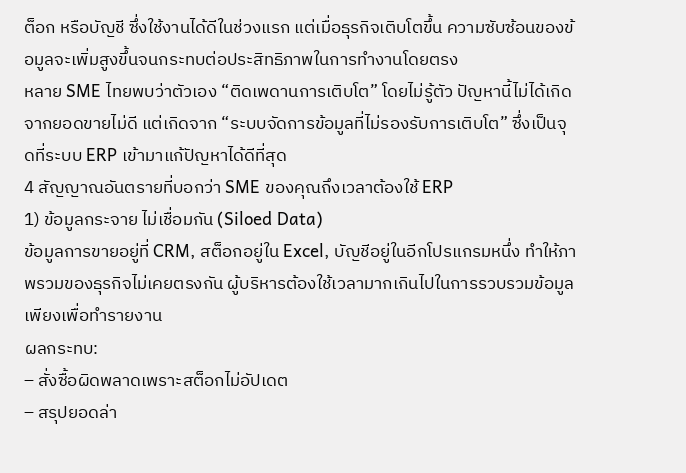ต็อก หรือบัญชี ซึ่งใช้งานได้ดีในช่วงแรก แต่เมื่อธุรกิจเติบโตขึ้น ความซับซ้อนของข้อมูลจะเพิ่มสูงขึ้นจนกระทบต่อประสิทธิภาพในการทำงานโดยตรง
หลาย SME ไทยพบว่าตัวเอง “ติดเพดานการเติบโต” โดยไม่รู้ตัว ปัญหานี้ไม่ได้เกิดจากยอดขายไม่ดี แต่เกิดจาก “ระบบจัดการข้อมูลที่ไม่รองรับการเติบโต” ซึ่งเป็นจุดที่ระบบ ERP เข้ามาแก้ปัญหาได้ดีที่สุด
4 สัญญาณอันตรายที่บอกว่า SME ของคุณถึงเวลาต้องใช้ ERP
1) ข้อมูลกระจาย ไม่เชื่อมกัน (Siloed Data)
ข้อมูลการขายอยู่ที่ CRM, สต็อกอยู่ใน Excel, บัญชีอยู่ในอีกโปรแกรมหนึ่ง ทำให้ภาพรวมของธุรกิจไม่เคยตรงกัน ผู้บริหารต้องใช้เวลามากเกินไปในการรวบรวมข้อมูลเพียงเพื่อทำรายงาน
ผลกระทบ:
– สั่งซื้อผิดพลาดเพราะสต็อกไม่อัปเดต
– สรุปยอดล่า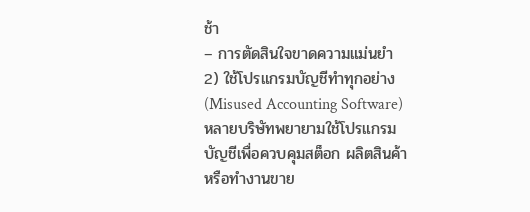ช้า
– การตัดสินใจขาดความแม่นยำ
2) ใช้โปรแกรมบัญชีทำทุกอย่าง (Misused Accounting Software)
หลายบริษัทพยายามใช้โปรแกรมบัญชีเพื่อควบคุมสต็อก ผลิตสินค้า หรือทำงานขาย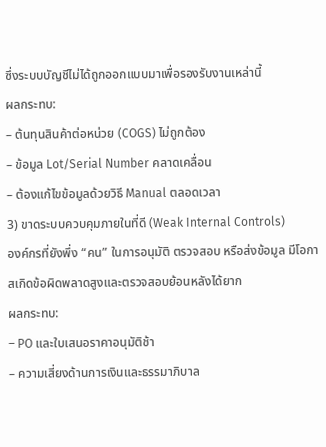ซึ่งระบบบัญชีไม่ได้ถูกออกแบบมาเพื่อรองรับงานเหล่านี้
ผลกระทบ:
– ต้นทุนสินค้าต่อหน่วย (COGS) ไม่ถูกต้อง
– ข้อมูล Lot/Serial Number คลาดเคลื่อน
– ต้องแก้ไขข้อมูลด้วยวิธี Manual ตลอดเวลา
3) ขาดระบบควบคุมภายในที่ดี (Weak Internal Controls)
องค์กรที่ยังพึ่ง “คน” ในการอนุมัติ ตรวจสอบ หรือส่งข้อมูล มีโอกาสเกิดข้อผิดพลาดสูงและตรวจสอบย้อนหลังได้ยาก
ผลกระทบ:
– PO และใบเสนอราคาอนุมัติช้า
– ความเสี่ยงด้านการเงินและธรรมาภิบาล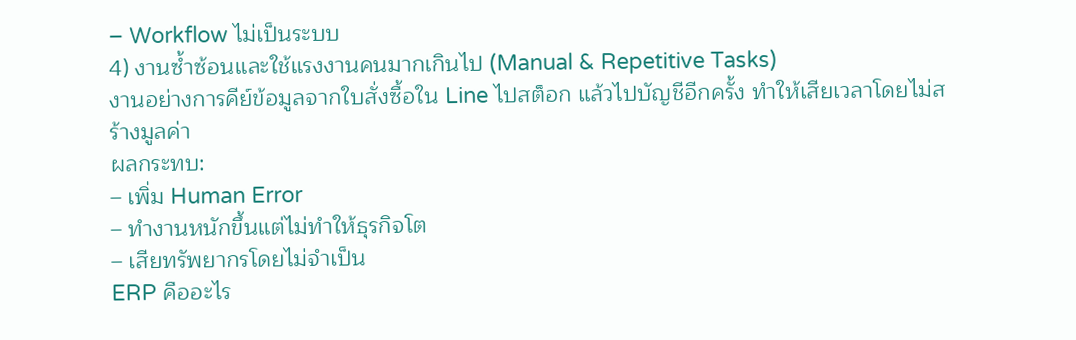– Workflow ไม่เป็นระบบ
4) งานซ้ำซ้อนและใช้แรงงานคนมากเกินไป (Manual & Repetitive Tasks)
งานอย่างการคีย์ข้อมูลจากใบสั่งซื้อใน Line ไปสต็อก แล้วไปบัญชีอีกครั้ง ทำให้เสียเวลาโดยไม่สร้างมูลค่า
ผลกระทบ:
– เพิ่ม Human Error
– ทำงานหนักขึ้นแต่ไม่ทำให้ธุรกิจโต
– เสียทรัพยากรโดยไม่จำเป็น
ERP คืออะไร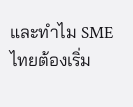และทำไม SME ไทยต้องเริ่ม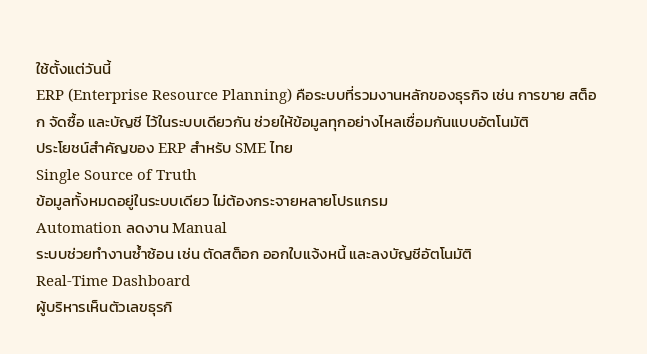ใช้ตั้งแต่วันนี้
ERP (Enterprise Resource Planning) คือระบบที่รวมงานหลักของธุรกิจ เช่น การขาย สต็อก จัดซื้อ และบัญชี ไว้ในระบบเดียวกัน ช่วยให้ข้อมูลทุกอย่างไหลเชื่อมกันแบบอัตโนมัติ
ประโยชน์สำคัญของ ERP สำหรับ SME ไทย
Single Source of Truth
ข้อมูลทั้งหมดอยู่ในระบบเดียว ไม่ต้องกระจายหลายโปรแกรม
Automation ลดงาน Manual
ระบบช่วยทำงานซ้ำซ้อน เช่น ตัดสต็อก ออกใบแจ้งหนี้ และลงบัญชีอัตโนมัติ
Real-Time Dashboard
ผู้บริหารเห็นตัวเลขธุรกิ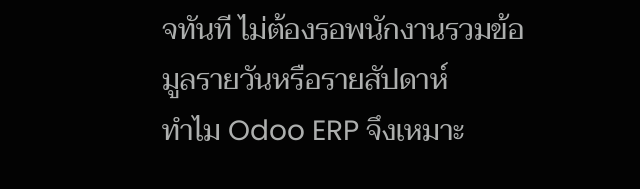จทันที ไม่ต้องรอพนักงานรวมข้อมูลรายวันหรือรายสัปดาห์
ทำไม Odoo ERP จึงเหมาะ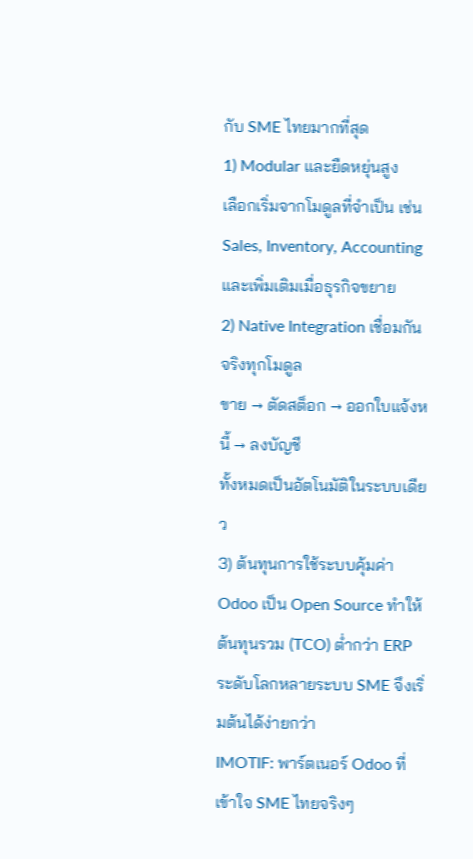กับ SME ไทยมากที่สุด
1) Modular และยืดหยุ่นสูง
เลือกเริ่มจากโมดูลที่จำเป็น เช่น Sales, Inventory, Accounting และเพิ่มเติมเมื่อธุรกิจขยาย
2) Native Integration เชื่อมกันจริงทุกโมดูล
ขาย → ตัดสต็อก → ออกใบแจ้งหนี้ → ลงบัญชี
ทั้งหมดเป็นอัตโนมัติในระบบเดียว
3) ต้นทุนการใช้ระบบคุ้มค่า
Odoo เป็น Open Source ทำให้ต้นทุนรวม (TCO) ต่ำกว่า ERP ระดับโลกหลายระบบ SME จึงเริ่มต้นได้ง่ายกว่า
IMOTIF: พาร์ตเนอร์ Odoo ที่เข้าใจ SME ไทยจริงๆ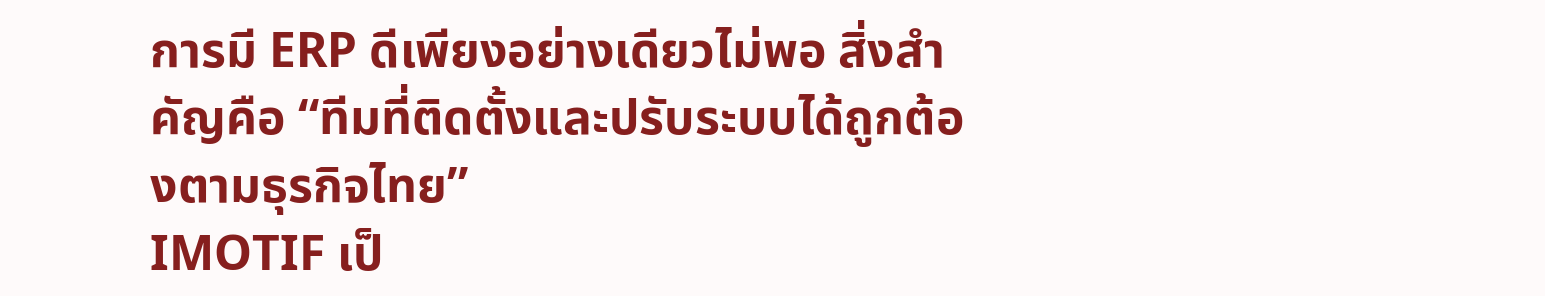การมี ERP ดีเพียงอย่างเดียวไม่พอ สิ่งสำคัญคือ “ทีมที่ติดตั้งและปรับระบบได้ถูกต้องตามธุรกิจไทย”
IMOTIF เป็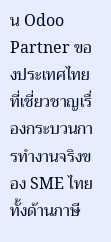น Odoo Partner ของประเทศไทยที่เชี่ยวชาญเรื่องกระบวนการทำงานจริงของ SME ไทย ทั้งด้านภาษี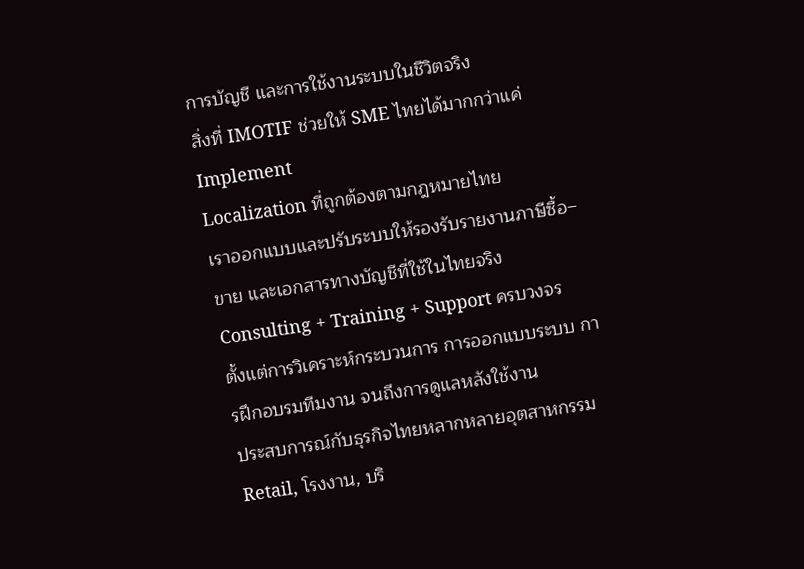การบัญชี และการใช้งานระบบในชีวิตจริง
สิ่งที่ IMOTIF ช่วยให้ SME ไทยได้มากกว่าแค่ Implement
Localization ที่ถูกต้องตามกฎหมายไทย
เราออกแบบและปรับระบบให้รองรับรายงานภาษีซื้อ–ขาย และเอกสารทางบัญชีที่ใช้ในไทยจริง
Consulting + Training + Support ครบวงจร
ตั้งแต่การวิเคราะห์กระบวนการ การออกแบบระบบ การฝึกอบรมทีมงาน จนถึงการดูแลหลังใช้งาน
ประสบการณ์กับธุรกิจไทยหลากหลายอุตสาหกรรม
Retail, โรงงาน, บริ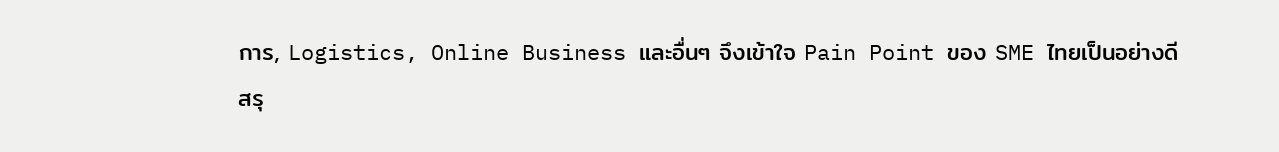การ, Logistics, Online Business และอื่นๆ จึงเข้าใจ Pain Point ของ SME ไทยเป็นอย่างดี
สรุ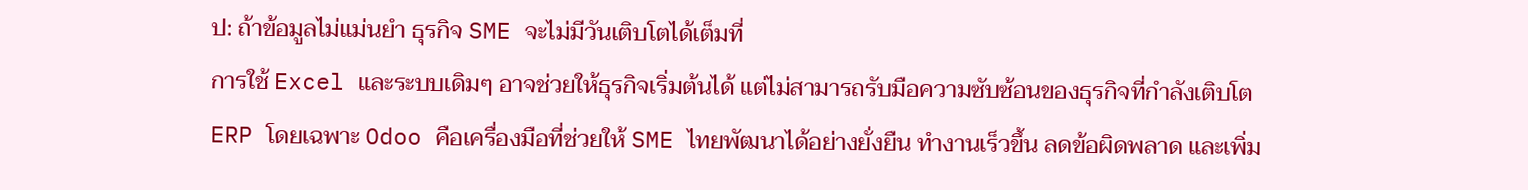ป: ถ้าข้อมูลไม่แม่นยำ ธุรกิจ SME จะไม่มีวันเติบโตได้เต็มที่
การใช้ Excel และระบบเดิมๆ อาจช่วยให้ธุรกิจเริ่มต้นได้ แต่ไม่สามารถรับมือความซับซ้อนของธุรกิจที่กำลังเติบโต
ERP โดยเฉพาะ Odoo คือเครื่องมือที่ช่วยให้ SME ไทยพัฒนาได้อย่างยั่งยืน ทำงานเร็วขึ้น ลดข้อผิดพลาด และเพิ่ม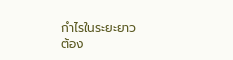กำไรในระยะยาว
ต้อง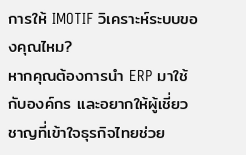การให้ IMOTIF วิเคราะห์ระบบของคุณไหม?
หากคุณต้องการนำ ERP มาใช้กับองค์กร และอยากให้ผู้เชี่ยวชาญที่เข้าใจธุรกิจไทยช่วย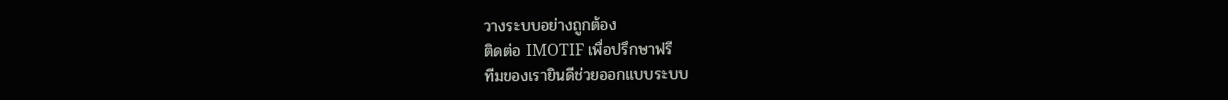วางระบบอย่างถูกต้อง
ติดต่อ IMOTIF เพื่อปรึกษาฟรี
ทีมของเรายินดีช่วยออกแบบระบบ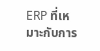ERP ที่เหมาะกับการ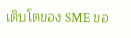เติบโตของ SME ขอ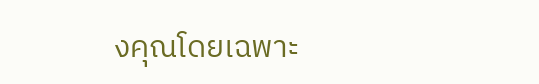งคุณโดยเฉพาะ